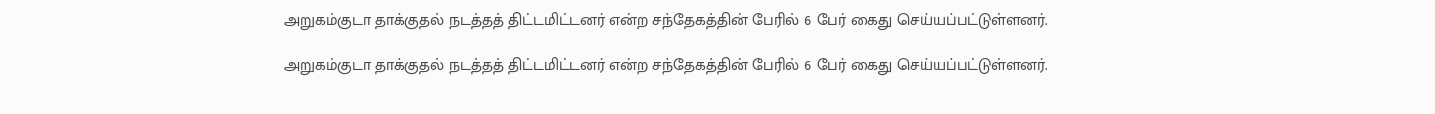அறுகம்குடா தாக்குதல் நடத்தத் திட்டமிட்டனர் என்ற சந்தேகத்தின் பேரில் 6 பேர் கைது செய்யப்பட்டுள்ளனர்.

அறுகம்குடா தாக்குதல் நடத்தத் திட்டமிட்டனர் என்ற சந்தேகத்தின் பேரில் 6 பேர் கைது செய்யப்பட்டுள்ளனர்.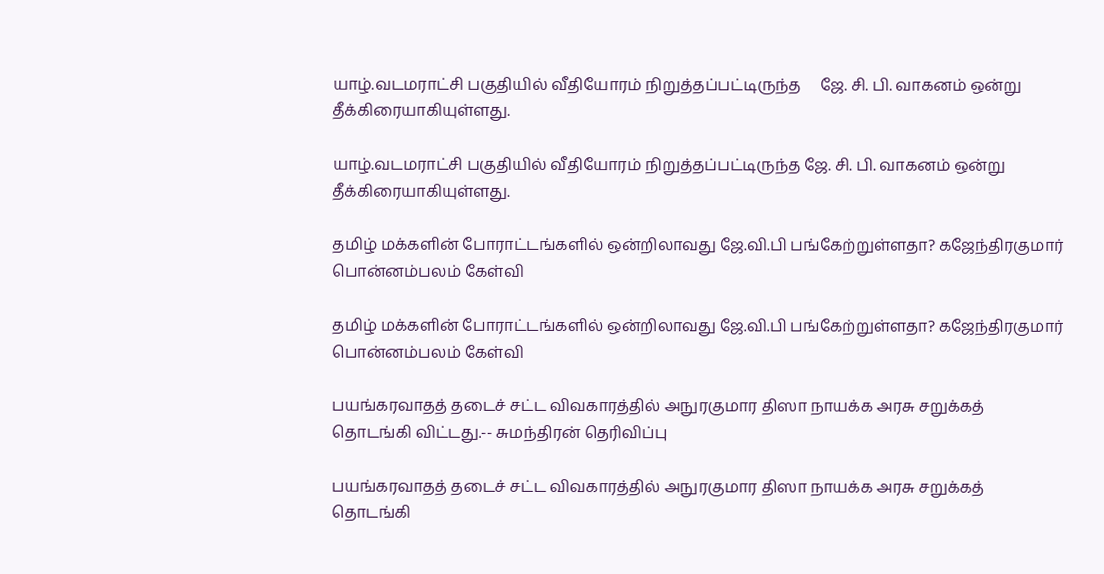யாழ்.வடமராட்சி பகுதியில் வீதியோரம் நிறுத்தப்பட்டிருந்த     ஜே. சி. பி. வாகனம் ஒன்று தீக்கிரையாகியுள்ளது.

யாழ்.வடமராட்சி பகுதியில் வீதியோரம் நிறுத்தப்பட்டிருந்த ஜே. சி. பி. வாகனம் ஒன்று தீக்கிரையாகியுள்ளது.

தமிழ் மக்களின் போராட்டங்களில் ஒன்றிலாவது ஜே.வி.பி பங்கேற்றுள்ளதா? கஜேந்திரகுமார் பொன்னம்பலம் கேள்வி

தமிழ் மக்களின் போராட்டங்களில் ஒன்றிலாவது ஜே.வி.பி பங்கேற்றுள்ளதா? கஜேந்திரகுமார் பொன்னம்பலம் கேள்வி

பயங்கரவாதத் தடைச் சட்ட விவகாரத்தில் அநுரகுமார திஸா நாயக்க அரசு சறுக்கத் தொடங்கி விட்டது.-- சுமந்திரன் தெரிவிப்பு

பயங்கரவாதத் தடைச் சட்ட விவகாரத்தில் அநுரகுமார திஸா நாயக்க அரசு சறுக்கத் தொடங்கி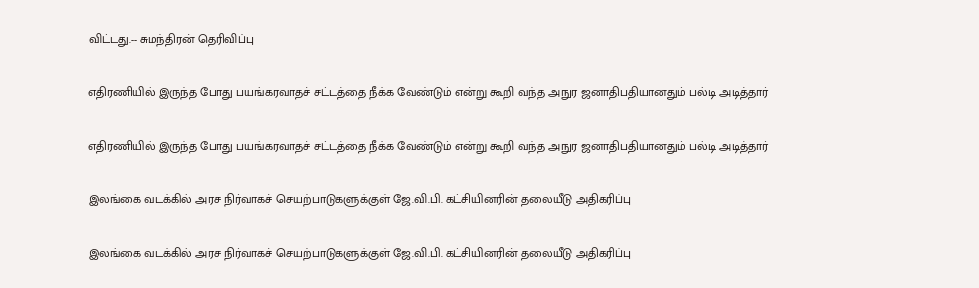விட்டது.-- சுமந்திரன் தெரிவிப்பு

எதிரணியில் இருந்த போது பயங்கரவாதச் சட்டத்தை நீக்க வேண்டும் என்று கூறி வந்த அநுர ஜனாதிபதியானதும் பல்டி அடித்தார்

எதிரணியில் இருந்த போது பயங்கரவாதச் சட்டத்தை நீக்க வேண்டும் என்று கூறி வந்த அநுர ஜனாதிபதியானதும் பல்டி அடித்தார்

இலங்கை வடக்கில் அரச நிர்வாகச் செயற்பாடுகளுக்குள் ஜே.வி.பி. கட்சியினரின் தலையீடு அதிகரிப்பு

இலங்கை வடக்கில் அரச நிர்வாகச் செயற்பாடுகளுக்குள் ஜே.வி.பி. கட்சியினரின் தலையீடு அதிகரிப்பு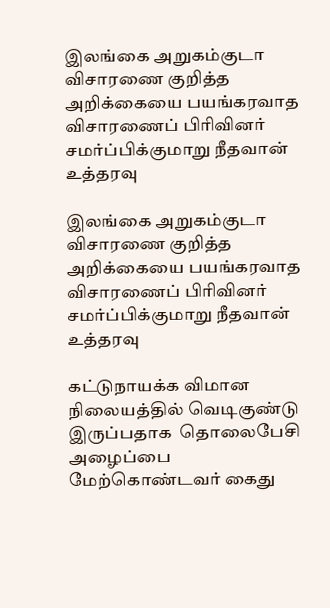இலங்கை அறுகம்குடா விசாரணை குறித்த அறிக்கையை பயங்கரவாத விசாரணைப் பிரிவினர் சமர்ப்பிக்குமாறு நீதவான் உத்தரவு

இலங்கை அறுகம்குடா விசாரணை குறித்த அறிக்கையை பயங்கரவாத விசாரணைப் பிரிவினர் சமர்ப்பிக்குமாறு நீதவான் உத்தரவு

கட்டுநாயக்க விமான நிலையத்தில் வெடிகுண்டு இருப்பதாக  தொலைபேசி அழைப்பை மேற்கொண்டவர் கைது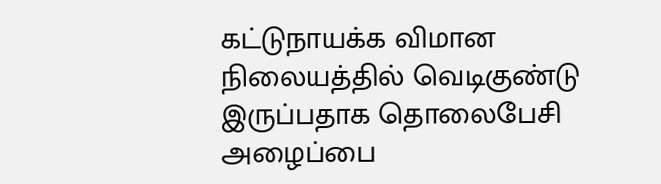கட்டுநாயக்க விமான நிலையத்தில் வெடிகுண்டு இருப்பதாக தொலைபேசி அழைப்பை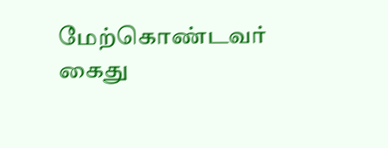மேற்கொண்டவர் கைது